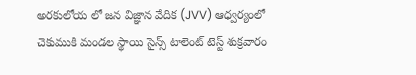అరకులోయ లో జన విజ్ఞాన వేదిక (JVV) ఆధ్వర్యంలో చెకుముకి మండల స్థాయి సైన్స్ టాలెంట్ టెస్ట్ శుక్రవారం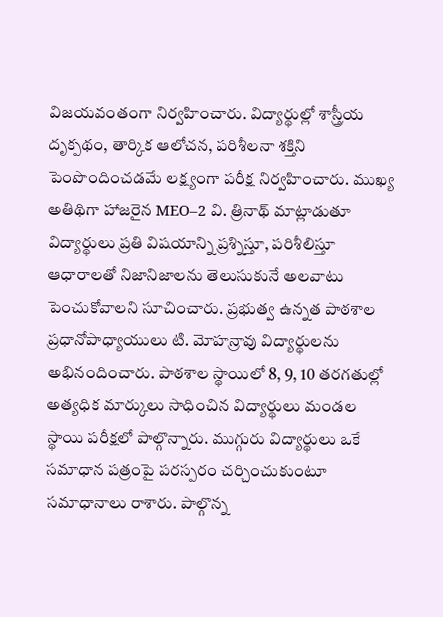విజయవంతంగా నిర్వహించారు. విద్యార్థుల్లో శాస్త్రీయ దృక్పథం, తార్కిక ఆలోచన, పరిశీలనా శక్తిని పెంపొందించడమే లక్ష్యంగా పరీక్ష నిర్వహించారు. ముఖ్య అతిథిగా హాజరైన MEO–2 వి. త్రినాథ్ మాట్లాడుతూ విద్యార్థులు ప్రతి విషయాన్ని ప్రశ్నిస్తూ, పరిశీలిస్తూ ఆధారాలతో నిజానిజాలను తెలుసుకునే అలవాటు పెంచుకోవాలని సూచించారు. ప్రభుత్వ ఉన్నత పాఠశాల ప్రధానోపాధ్యాయులు టి. మోహన్రావు విద్యార్థులను అభినందించారు. పాఠశాల స్థాయిలో 8, 9, 10 తరగతుల్లో అత్యధిక మార్కులు సాధించిన విద్యార్థులు మండల స్థాయి పరీక్షలో పాల్గొన్నారు. ముగ్గురు విద్యార్థులు ఒకే సమాధాన పత్రంపై పరస్పరం చర్చించుకుంటూ సమాధానాలు రాశారు. పాల్గొన్న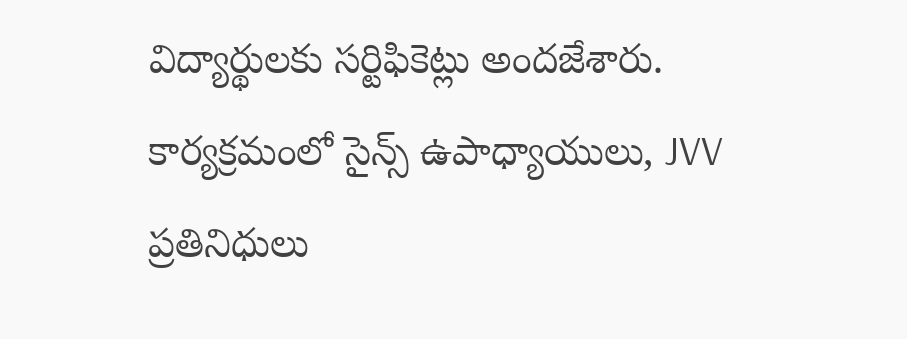విద్యార్థులకు సర్టిఫికెట్లు అందజేశారు. కార్యక్రమంలో సైన్స్ ఉపాధ్యాయులు, JVV ప్రతినిధులు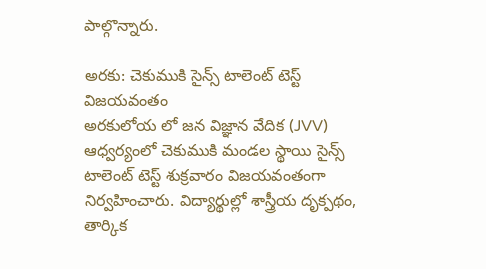పాల్గొన్నారు.

అరకు: చెకుముకి సైన్స్ టాలెంట్ టెస్ట్ విజయవంతం
అరకులోయ లో జన విజ్ఞాన వేదిక (JVV) ఆధ్వర్యంలో చెకుముకి మండల స్థాయి సైన్స్ టాలెంట్ టెస్ట్ శుక్రవారం విజయవంతంగా నిర్వహించారు. విద్యార్థుల్లో శాస్త్రీయ దృక్పథం, తార్కిక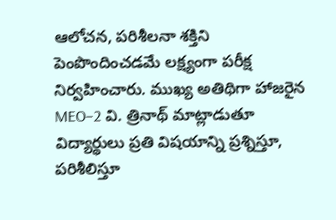ఆలోచన, పరిశీలనా శక్తిని పెంపొందించడమే లక్ష్యంగా పరీక్ష నిర్వహించారు. ముఖ్య అతిథిగా హాజరైన MEO–2 వి. త్రినాథ్ మాట్లాడుతూ విద్యార్థులు ప్రతి విషయాన్ని ప్రశ్నిస్తూ, పరిశీలిస్తూ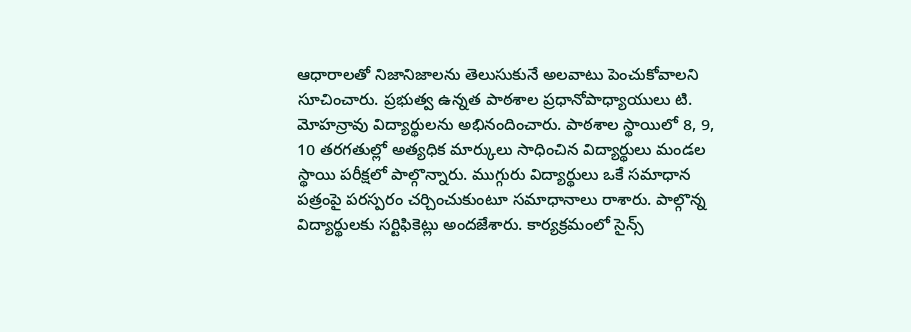ఆధారాలతో నిజానిజాలను తెలుసుకునే అలవాటు పెంచుకోవాలని సూచించారు. ప్రభుత్వ ఉన్నత పాఠశాల ప్రధానోపాధ్యాయులు టి. మోహన్రావు విద్యార్థులను అభినందించారు. పాఠశాల స్థాయిలో 8, 9, 10 తరగతుల్లో అత్యధిక మార్కులు సాధించిన విద్యార్థులు మండల స్థాయి పరీక్షలో పాల్గొన్నారు. ముగ్గురు విద్యార్థులు ఒకే సమాధాన పత్రంపై పరస్పరం చర్చించుకుంటూ సమాధానాలు రాశారు. పాల్గొన్న విద్యార్థులకు సర్టిఫికెట్లు అందజేశారు. కార్యక్రమంలో సైన్స్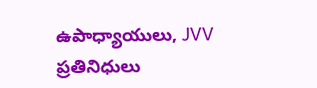ఉపాధ్యాయులు, JVV ప్రతినిధులు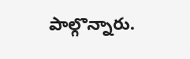పాల్గొన్నారు.